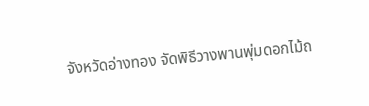จังหวัดอ่างทอง จัดพิธีวางพานพุ่มดอกไม้ถ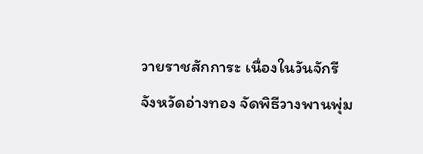วายราชสักการะ เนื่องในวันจักรี
จังหวัดอ่างทอง จัดพิธีวางพานพุ่ม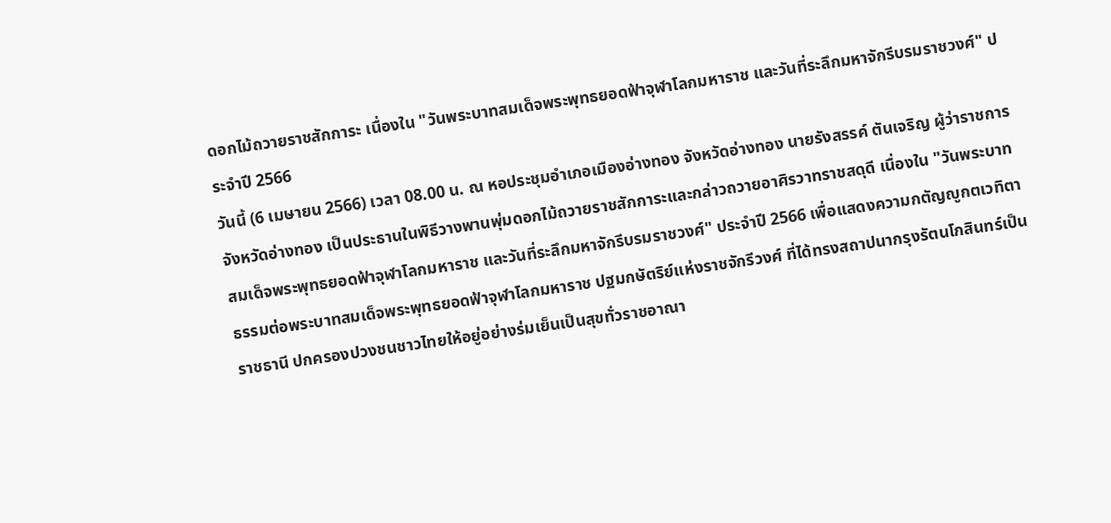ดอกไม้ถวายราชสักการะ เนื่องใน "วันพระบาทสมเด็จพระพุทธยอดฟ้าจุฬาโลกมหาราช และวันที่ระลึกมหาจักรีบรมราชวงศ์" ประจำปี 2566
วันนี้ (6 เมษายน 2566) เวลา 08.00 น. ณ หอประชุมอำเภอเมืองอ่างทอง จังหวัดอ่างทอง นายรังสรรค์ ตันเจริญ ผู้ว่าราชการจังหวัดอ่างทอง เป็นประธานในพิธีวางพานพุ่มดอกไม้ถวายราชสักการะและกล่าวถวายอาศิรวาทราชสดุดี เนื่องใน "วันพระบาทสมเด็จพระพุทธยอดฟ้าจุฬาโลกมหาราช และวันที่ระลึกมหาจักรีบรมราชวงศ์" ประจำปี 2566 เพื่อแสดงความกตัญญูกตเวทิตาธรรมต่อพระบาทสมเด็จพระพุทธยอดฟ้าจุฬาโลกมหาราช ปฐมกษัตริย์แห่งราชจักรีวงศ์ ที่ได้ทรงสถาปนากรุงรัตนโกสินทร์เป็นราชธานี ปกครองปวงชนชาวไทยให้อยู่อย่างร่มเย็นเป็นสุขทั่วราชอาณา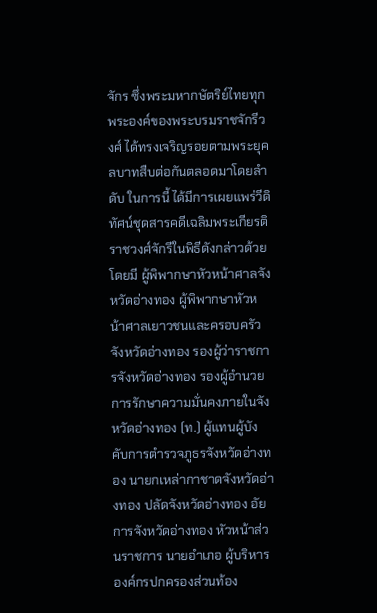จักร ซึ่งพระมหากษัตริย์ไทยทุกพระองค์ของพระบรมราชจักรีวงศ์ ได้ทรงเจริญรอยตามพระยุคลบาทสืบต่อกันตลอดมาโดยลำดับ ในการนี้ ได้มีการเผยแพร่วีดิทัศน์ชุดสารคดีเฉลิมพระเกียรติราชวงศ์จักรีในพิธีดังกล่าวด้วย โดยมี ผู้พิพากษาหัวหน้าศาลจังหวัดอ่างทอง ผู้พิพากษาหัวหน้าศาลเยาวชนและครอบครัวจังหวัดอ่างทอง รองผู้ว่าราชการจังหวัดอ่างทอง รองผู้อำนวยการรักษาความมั่นคงภายในจังหวัดอ่างทอง (ท.) ผู้แทนผู้บังคับการตำรวจภูธรจังหวัดอ่างทอง นายกเหล่ากาชาดจังหวัดอ่างทอง ปลัดจังหวัดอ่างทอง อัยการจังหวัดอ่างทอง หัวหน้าส่วนราชการ นายอำเภอ ผู้บริหารองค์กรปกครองส่วนท้อง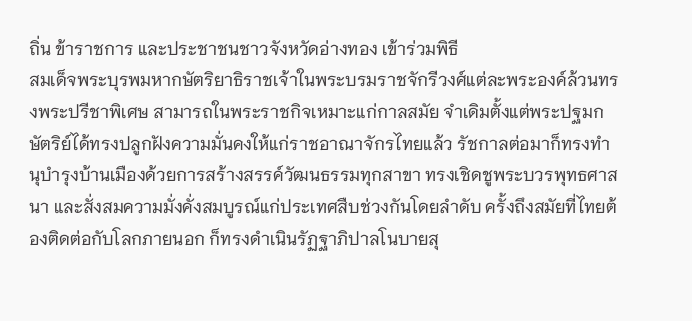ถิ่น ข้าราชการ และประชาชนชาวจังหวัดอ่างทอง เข้าร่วมพิธี
สมเด็จพระบุรพมหากษัตริยาธิราชเจ้าในพระบรมราชจักรีวงศ์แต่ละพระองค์ล้วนทรงพระปรีชาพิเศษ สามารถในพระราชกิจเหมาะแก่กาลสมัย จำเดิมตั้งแต่พระปฐมกษัตริย์ได้ทรงปลูกฝังความมั่นคงให้แก่ราชอาณาจักรไทยแล้ว รัชกาลต่อมาก็ทรงทำนุบำรุงบ้านเมืองด้วยการสร้างสรรค์วัฒนธรรมทุกสาขา ทรงเชิดชูพระบวรพุทธศาสนา และสั่งสมความมั่งคั่งสมบูรณ์แก่ประเทศสืบช่วงกันโดยลำดับ ครั้งถึงสมัยที่ไทยต้องติดต่อกับโลกภายนอก ก็ทรงดำเนินรัฏฐาภิปาลโนบายสุ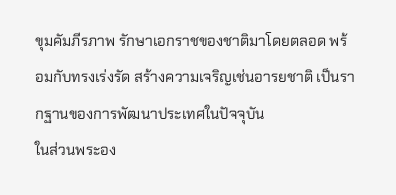ขุมคัมภีรภาพ รักษาเอกราชของชาติมาโดยตลอด พร้อมกับทรงเร่งรัด สร้างความเจริญเช่นอารยชาติ เป็นรากฐานของการพัฒนาประเทศในปัจจุบัน
ในส่วนพระอง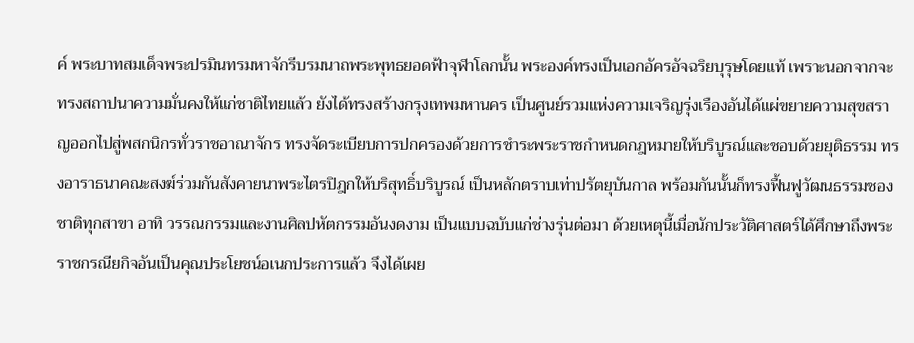ค์ พระบาทสมเด็จพระปรมินทรมหาจักรีบรมนาถพระพุทธยอดฟ้าจุฬาโลกนั้น พระองค์ทรงเป็นเอกอัครอัจฉริยบุรุษโดยแท้ เพราะนอกจากจะทรงสถาปนาความมั่นคงให้แก่ชาติไทยแล้ว ยังได้ทรงสร้างกรุงเทพมหานคร เป็นศูนย์รวมแห่งความเจริญรุ่งเรืองอันได้แผ่ขยายความสุขสราญออกไปสู่พสกนิกรทั่วราชอาณาจักร ทรงจัดระเบียบการปกครองด้วยการชำระพระราชกำหนดกฎหมายให้บริบูรณ์และชอบด้วยยุติธรรม ทรงอาราธนาคณะสงฆ์ร่วมกันสังคายนาพระไตรปิฎกให้บริสุทธิ์บริบูรณ์ เป็นหลักตราบเท่าปรัตยุบันกาล พร้อมกันนั้นก็ทรงฟื้นฟูวัฒนธรรมชองชาติทุกสาขา อาทิ วรรณกรรมและงานศิลปหัตกรรมอันงดงาม เป็นแบบฉบับแก่ช่างรุ่นต่อมา ด้วยเหตุนี้เมื่อนักประวัติศาสตร์ได้ศึกษาถึงพระราชกรณียกิจอันเป็นคุณประโยชน์อเนกประการแล้ว จึงได้เผย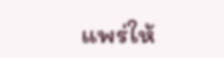แพร่ให้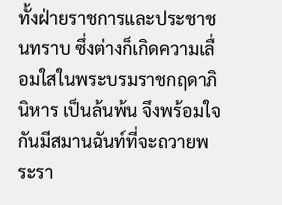ทั้งฝ่ายราชการและประชาชนทราบ ซึ่งต่างก็เกิดความเลื่อมใสในพระบรมราชกฤดาภินิหาร เป็นล้นพ้น จึงพร้อมใจกันมีสมานฉันท์ที่จะถวายพระรา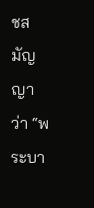ชสมัญญาว่า “พระบา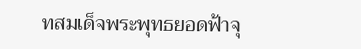ทสมเด็จพระพุทธยอดฟ้าจุ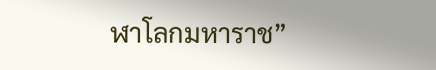ฬาโลกมหาราช”